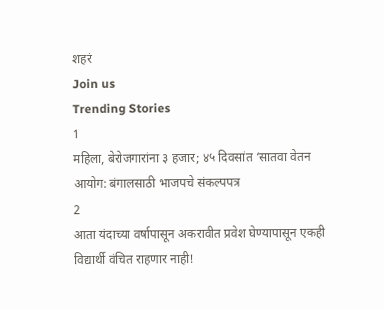शहरं
Join us
Trending Stories
1
महिला, बेरोजगारांना ३ हजार; ४५ दिवसांत ‘सातवा वेतन आयोग: बंगालसाठी भाजपचे संकल्पपत्र
2
आता यंदाच्या वर्षापासून अकरावीत प्रवेश घेण्यापासून एकही विद्यार्थी वंचित राहणार नाही!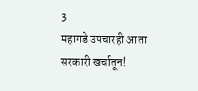3
महागडे उपचारही आता सरकारी खर्चातून!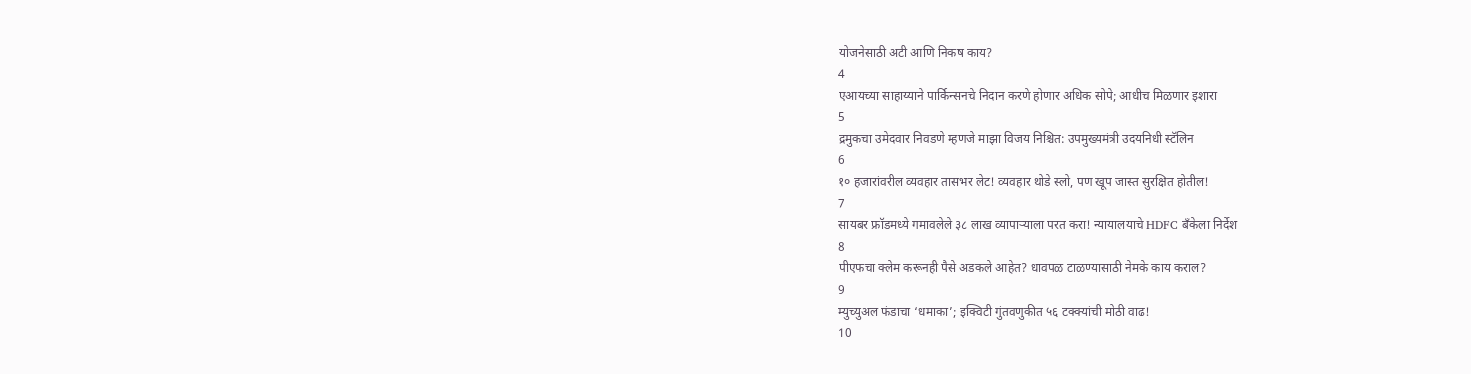योजनेसाठी अटी आणि निकष काय?
4
एआयच्या साहाय्याने पार्किन्सनचे निदान करणे होणार अधिक सोपे; आधीच मिळणार इशारा
5
द्रमुकचा उमेदवार निवडणे म्हणजे माझा विजय निश्चित: उपमुख्यमंत्री उदयनिधी स्टॅलिन
6
१० हजारांवरील व्यवहार तासभर लेट! व्यवहार थोडे स्लो, पण खूप जास्त सुरक्षित होतील!
7
सायबर फ्रॉडमध्ये गमावलेले ३८ लाख व्यापाऱ्याला परत करा! न्यायालयाचे HDFC बँकेला निर्देश
8
पीएफचा क्लेम करूनही पैसे अडकले आहेत? धावपळ टाळण्यासाठी नेमके काय कराल?
9
म्युच्युअल फंडाचा ‘धमाका’; इक्विटी गुंतवणुकीत ५६ टक्क्यांची मोठी वाढ!
10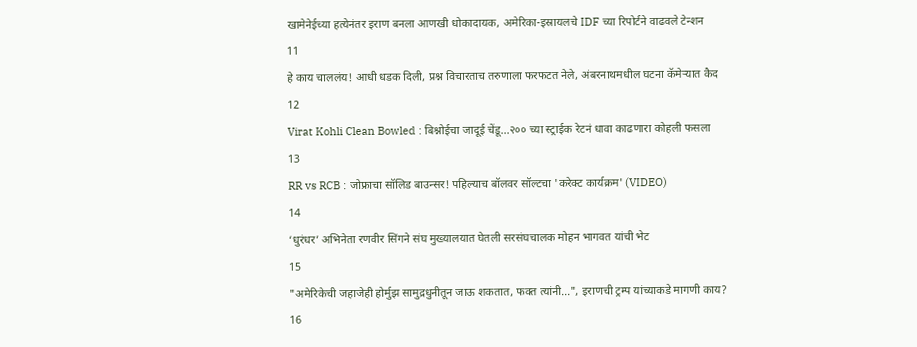खामेनेईच्या हत्येनंतर इराण बनला आणखी धोकादायक, अमेरिका-इस्रायलचे IDF च्या रिपोर्टने वाढवले टेन्शन
11
हे काय चाललंय! आधी धडक दिली, प्रश्न विचारताच तरुणाला फरफटत नेले, अंबरनाथमधील घटना कॅमेऱ्यात कैद
12
Virat Kohli Clean Bowled : बिश्नोईचा जादूई चेंडू...२०० च्या स्ट्राईक रेटनं धावा काढणारा कोहली फसला
13
RR vs RCB : जोफ्राचा सॉलिड बाउन्सर! पहिल्याच बॉलवर सॉल्टचा 'करेक्ट कार्यक्रम' (VIDEO)
14
‘धुरंधर’ अभिनेता रणवीर सिंगने संघ मुख्यालयात घेतली सरसंघचालक मोहन भागवत यांची भेट
15
"अमेरिकेची जहाजेही होर्मुझ सामुद्रधुनीतून जाऊ शकतात, फक्त त्यांनी...", इराणची ट्रम्प यांच्याकडे मागणी काय?
16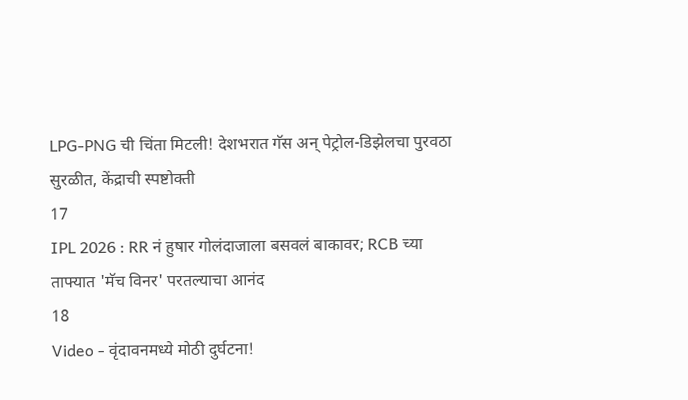LPG-PNG ची चिंता मिटली! देशभरात गॅस अन् पेट्रोल-डिझेलचा पुरवठा सुरळीत, केंद्राची स्पष्टोक्ती
17
IPL 2026 : RR नं हुषार गोलंदाजाला बसवलं बाकावर; RCB च्या ताफ्यात 'मॅच विनर' परतल्याचा आनंद
18
Video - वृंदावनमध्ये मोठी दुर्घटना!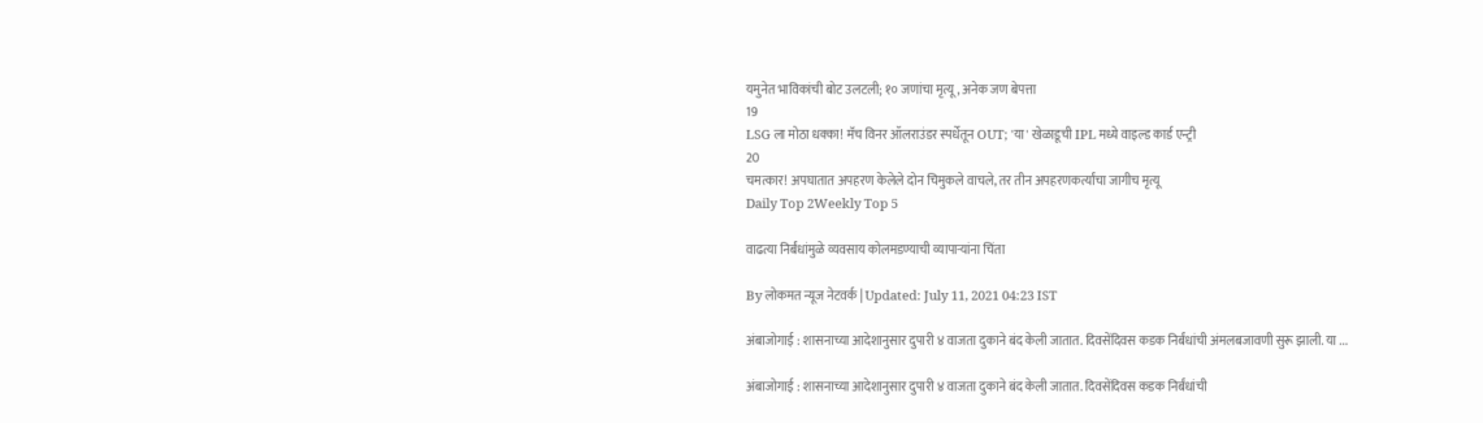यमुनेत भाविकांची बोट उलटली; १० जणांचा मृत्यू, अनेक जण बेपत्ता
19
LSG ला मोठा धक्का! मॅच विनर ऑलराउंडर स्पर्धेतून OUT; 'या' खेळाडूची IPL मध्ये वाइल्ड कार्ड एन्ट्री
20
चमत्कार! अपघातात अपहरण केलेले दोन चिमुकले वाचले, तर तीन अपहरणकर्त्यांचा जागीच मृत्यू
Daily Top 2Weekly Top 5

वाढत्या निर्बंधांमुळे व्यवसाय कोलमडण्याची व्यापाऱ्यांना चिंता

By लोकमत न्यूज नेटवर्क | Updated: July 11, 2021 04:23 IST

अंबाजोगाई : शासनाच्या आदेशानुसार दुपारी ४ वाजता दुकाने बंद केली जातात. दिवसेंदिवस कडक निर्बंधांची अंमलबजावणी सुरू झाली. या ...

अंबाजोगाई : शासनाच्या आदेशानुसार दुपारी ४ वाजता दुकाने बंद केली जातात. दिवसेंदिवस कडक निर्बंधांची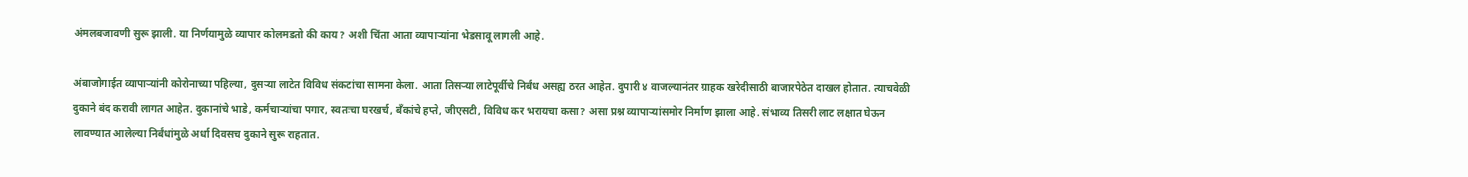अंमलबजावणी सुरू झाली. या निर्णयामुळे व्यापार कोलमडतो की काय? अशी चिंता आता व्यापाऱ्यांना भेडसावू लागली आहे.

अंबाजोगाईत व्यापाऱ्यांनी कोरोनाच्या पहिल्या, दुसऱ्या लाटेत विविध संकटांचा सामना केला. आता तिसऱ्या लाटेपूर्वीचे निर्बंध असह्य ठरत आहेत. दुपारी ४ वाजल्यानंतर ग्राहक खरेदीसाठी बाजारपेठेत दाखल होतात. त्याचवेळी दुकाने बंद करावी लागत आहेत. दुकानांचे भाडे, कर्मचाऱ्यांचा पगार, स्वतःचा घरखर्च, बँकांचे हप्ते, जीएसटी, विविध कर भरायचा कसा? असा प्रश्न व्यापाऱ्यांसमोर निर्माण झाला आहे. संभाव्य तिसरी लाट लक्षात घेऊन लावण्यात आलेल्या निर्बंधांमुळे अर्धा दिवसच दुकाने सुरू राहतात.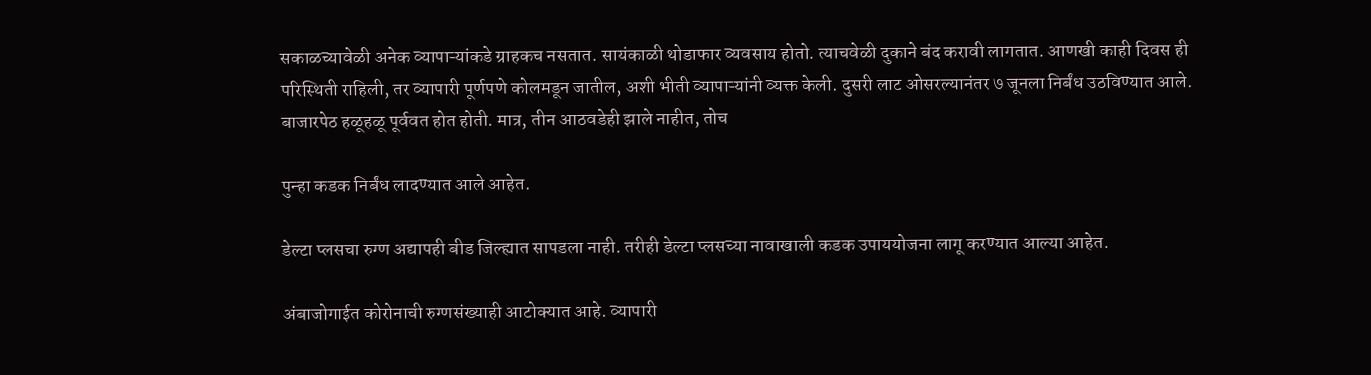सकाळच्यावेळी अनेक व्यापाऱ्यांकडे ग्राहकच नसतात. सायंकाळी थोडाफार व्यवसाय होतो. त्याचवेळी दुकाने बंद करावी लागतात. आणखी काही दिवस ही परिस्थिती राहिली, तर व्यापारी पूर्णपणे कोलमडून जातील, अशी भीती व्यापाऱ्यांनी व्यक्त केली. दुसरी लाट ओसरल्यानंतर ७ जूनला निर्बंध उठविण्यात आले. बाजारपेठ हळूहळू पूर्ववत होत होती. मात्र, तीन आठवडेही झाले नाहीत, तोच

पुन्हा कडक निर्बंध लादण्यात आले आहेत.

डेल्टा प्लसचा रुग्ण अद्यापही बीड जिल्ह्यात सापडला नाही. तरीही डेल्टा प्लसच्या नावाखाली कडक उपाययोजना लागू करण्यात आल्या आहेत.

अंबाजोगाईत कोरोनाची रुग्णसंख्याही आटोक्यात आहे. व्यापारी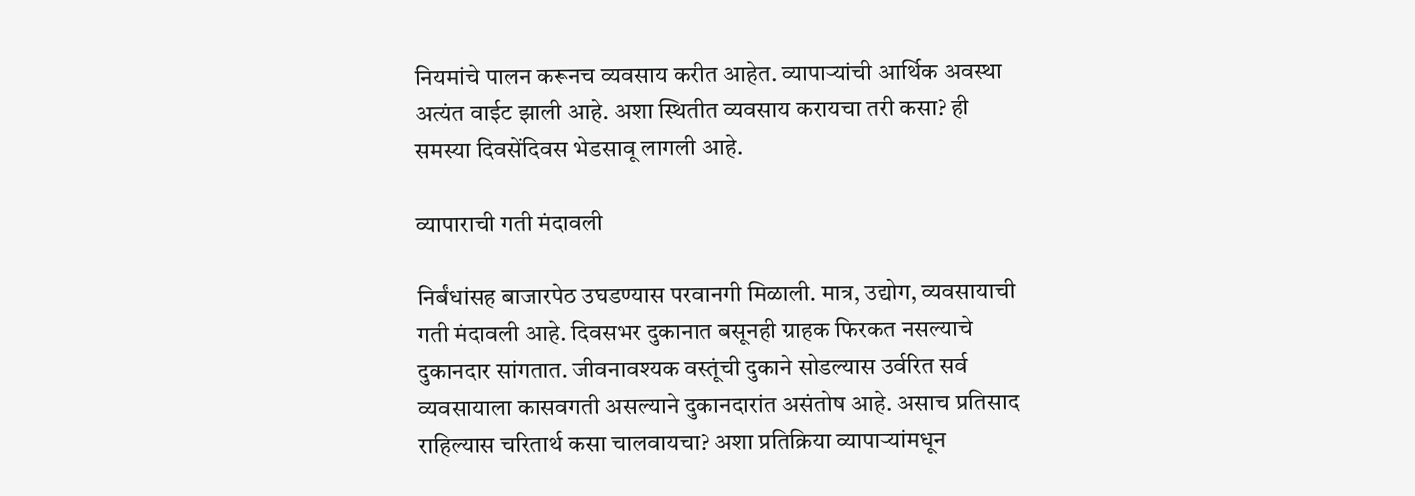नियमांचे पालन करूनच व्यवसाय करीत आहेत. व्यापाऱ्यांची आर्थिक अवस्था अत्यंत वाईट झाली आहे. अशा स्थितीत व्यवसाय करायचा तरी कसा? ही समस्या दिवसेंदिवस भेडसावू लागली आहे.

व्यापाराची गती मंदावली

निर्बंधांसह बाजारपेठ उघडण्यास परवानगी मिळाली. मात्र, उद्योग, व्यवसायाची गती मंदावली आहे. दिवसभर दुकानात बसूनही ग्राहक फिरकत नसल्याचे दुकानदार सांगतात. जीवनावश्यक वस्तूंची दुकाने सोडल्यास उर्वरित सर्व व्यवसायाला कासवगती असल्याने दुकानदारांत असंतोष आहे. असाच प्रतिसाद राहिल्यास चरितार्थ कसा चालवायचा? अशा प्रतिक्रिया व्यापाऱ्यांमधून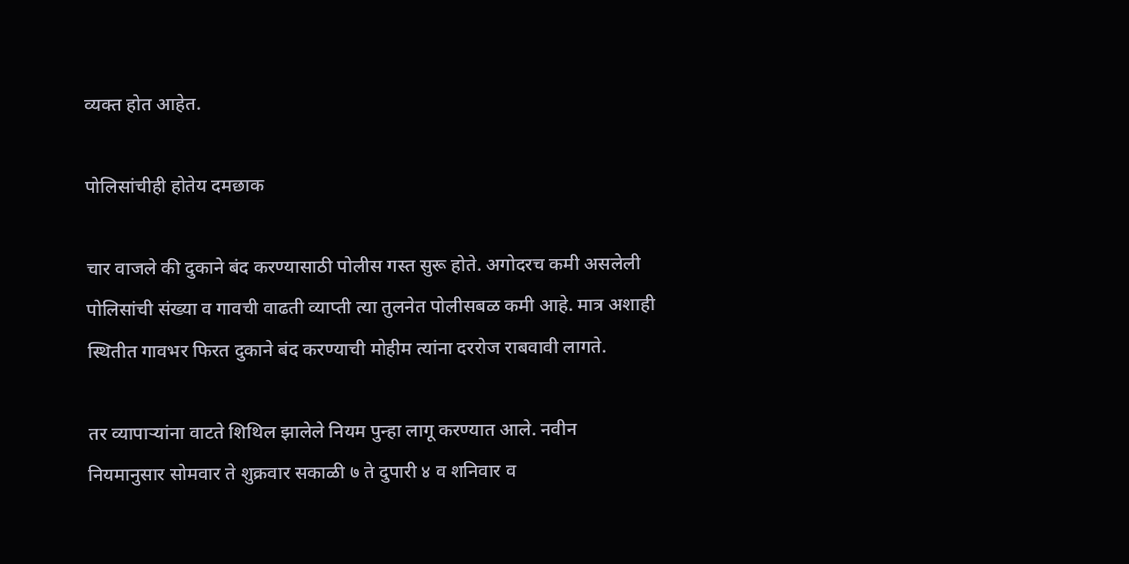व्यक्त होत आहेत.

पोलिसांचीही होतेय दमछाक

चार वाजले की दुकाने बंद करण्यासाठी पोलीस गस्त सुरू होते. अगोदरच कमी असलेली पोलिसांची संख्या व गावची वाढती व्याप्ती त्या तुलनेत पोलीसबळ कमी आहे. मात्र अशाही स्थितीत गावभर फिरत दुकाने बंद करण्याची मोहीम त्यांना दररोज राबवावी लागते.

तर व्यापाऱ्यांना वाटते शिथिल झालेले नियम पुन्हा लागू करण्यात आले. नवीन नियमानुसार सोमवार ते शुक्रवार सकाळी ७ ते दुपारी ४ व शनिवार व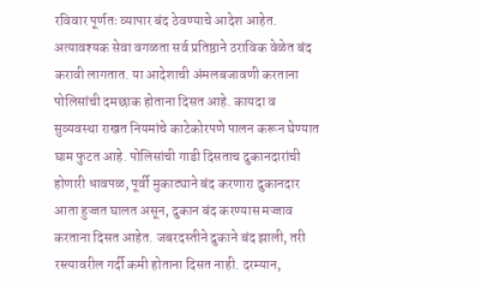रविवार पूर्णतः व्यापार बंद ठेवण्याचे आदेश आहेत. अत्यावश्यक सेवा वगळता सर्व प्रतिष्ठाने ठराविक वेळेत बंद करावी लागतात. या आदेशाची अंमलबजावणी करताना पोलिसांची दमछाक होताना दिसत आहे. कायदा व सुव्यवस्था राखत नियमांचे काटेकोरपणे पालन करून घेण्यात घाम फुटत आहे. पोलिसांची गाडी दिसताच दुकानदारांची होणारी धावपळ, पूर्वी मुकाट्याने बंद करणारा दुकानदार आता हुज्जत घालत असून, दुकान बंद करण्यास मज्जाव करताना दिसत आहेत. जबरदस्तीने दुकाने बंद झाली, तरी रस्त्यावरील गर्दी कमी होताना दिसत नाही. दरम्यान,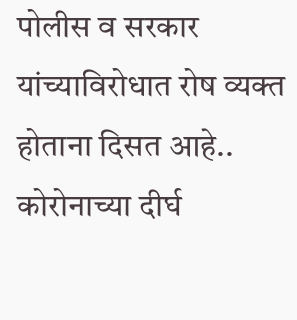पोलीस व सरकार यांच्याविरोधात रोष व्यक्त होताना दिसत आहे.. कोरोनाच्या दीर्घ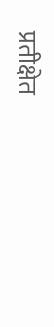प्रतीक्षेत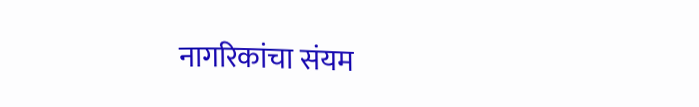नागरिकांचा संयम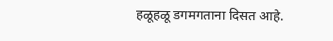हळूहळू डगमगताना दिसत आहे.